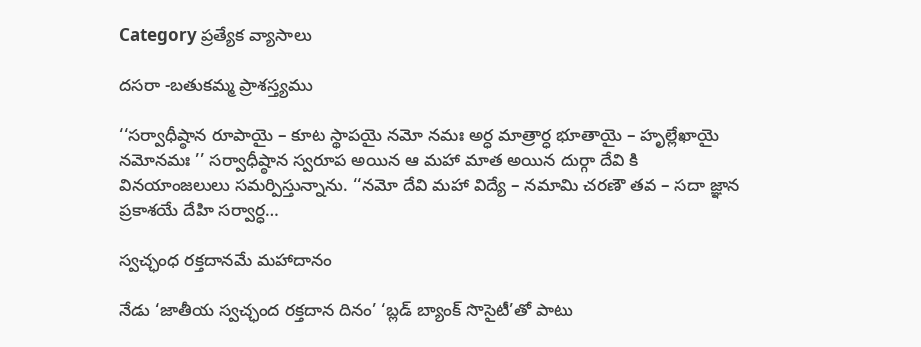Category ప్రత్యేక వ్యాసాలు

దసరా -బతుకమ్మ ప్రాశస్త్యము

‘‘సర్వాధీష్ఠాన రూపాయై – కూట స్థాపయై నమో నమః అర్ధ మాత్రార్ధ భూతాయై – హృల్లేఖాయై  నమోనమః ’’ సర్వాధీష్ఠాన స్వరూప అయిన ఆ మహా మాత అయిన దుర్గా దేవి కి వినయాంజలులు సమర్పిస్తున్నాను. ‘‘నమో దేవి మహా విద్యే – నమామి చరణౌ తవ – సదా జ్ఞాన ప్రకాశయే దేహి సర్వార్ధ…

స్వచ్ఛంధ రక్తదానమే మహాదానం

నేడు ‘జాతీయ స్వచ్ఛంద రక్తదాన దినం’ ‘బ్లడ్‌ ‌బ్యాంక్‌ ‌సొసైటీ’తో పాటు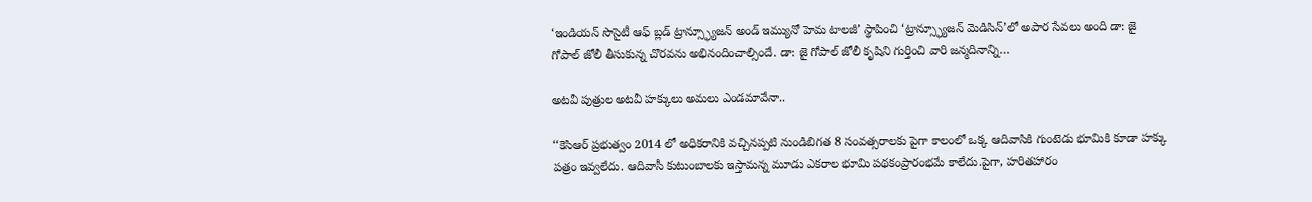‘ఇండియన్‌ ‌సొసైటీ ఆఫ్‌ ‌బ్లడ్‌ ‌ట్రాన్స్ఫ్యూజన్‌ అం‌డ్‌ ఇమ్యునో హెమ టాలజీ’ స్థాపించి ‘ట్రాన్స్ఫ్యూజన్‌ ‌మెడిసిన్‌’లో అపార సేవలు అంది డా: జై గోపాల్‌ ‌జోలీ తీసుకున్న చొరవను అభినందించాల్సిందే. డా: జై గోపాల్‌ ‌జోలీ కృషిని గుర్తించి వారి జన్మదినాన్ని…

అటవీ పుత్రుల అటవీ హక్కులు అమలు ఎండమావేనా..

‘‘కెసిఆర్‌ ‌ప్రభుత్వం 2014 లో అధికరానికి వచ్చినప్పటి నుండిబిగత 8 సంవత్సరాలకు పైగా కాలంలో ఒక్క ఆదివాసికి గుంటెడు భూమికి కూడా హక్కు పత్రం ఇవ్వలేదు. ఆదివాసీ కుటుంబాలకు ఇస్తామన్న మూడు ఎకరాల భూమి పథకంప్రారంభమే కాలేదు.పైగా, హరితహారం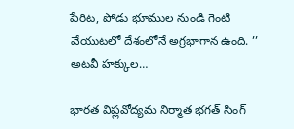పేరిట, పోడు భూముల నుండి గెంటి వేయుటలో దేశంలోనే అగ్రభాగాన ఉంది. ’’ అటవీ హక్కుల…

భారత విప్లవోద్యమ నిర్మాత భగత్‌ ‌సింగ్‌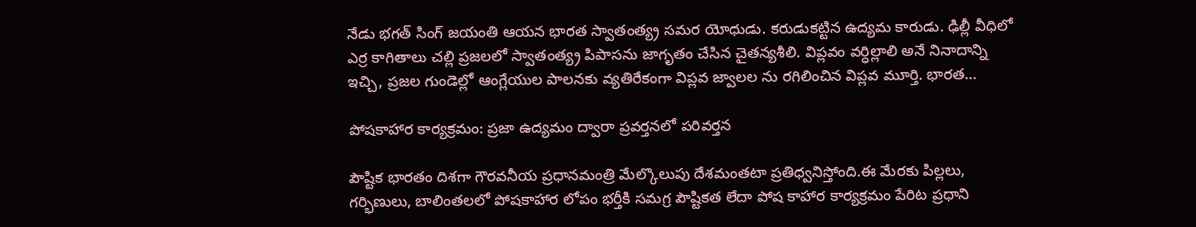నేడు భగత్‌ ‌సింగ్‌ ‌జయంతి ఆయన భారత స్వాతంత్య్ర సమర యోధుడు. కరుడుకట్టిన ఉద్యమ కారుడు. ఢిల్లీ వీధిలో ఎర్ర కాగితాలు చల్లి ప్రజలలో స్వాతంత్య్ర పిపాసను జాగృతం చేసిన చైతన్యశీలి. విప్లవం వర్ధిల్లాలి అనే నినాదాన్ని ఇచ్చి, ప్రజల గుండెల్లో ఆంగ్లేయుల పాలనకు వ్యతిరేకంగా విప్లవ జ్వాలల ను రగిలించిన విప్లవ మూర్తి. భారత…

పోషకాహార కార్యక్రమం: ప్రజా ఉద్యమం ద్వారా ప్రవర్తనలో పరివర్తన

పౌష్టిక భారతం దిశగా గౌరవనీయ ప్రధానమంత్రి మేల్కొలుపు దేశమంతటా ప్రతిధ్వనిస్తోంది.ఈ మేరకు పిల్లలు, గర్భిణులు, బాలింతలలో పోషకాహార లోపం భర్తీకి సమగ్ర పౌష్టికత లేదా పోష కాహార కార్యక్రమం పేరిట ప్రధాని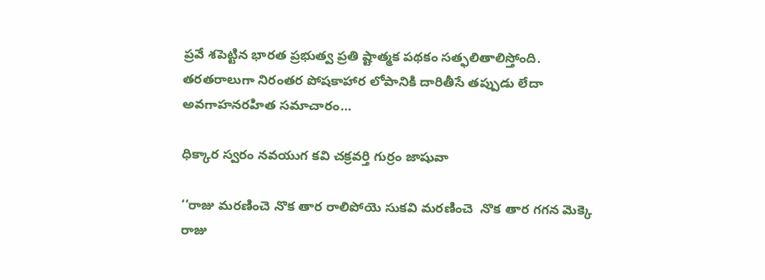ప్రవే శపెట్టిన భారత ప్రభుత్వ ప్రతి ష్టాత్మక పథకం సత్ఫలితాలిస్తోంది. తరతరాలుగా నిరంతర పోషకాహార లోపానికి దారితీసే తప్పుడు లేదా అవగాహనరహిత సమాచారం…

ధిక్కార స్వరం నవయుగ కవి చక్రవర్తి గుర్రం జాషువా

‘‘రాజు మరణించె నొక తార రాలిపోయె సుకవి మరణించె  నొక తార గగన మెక్కె రాజు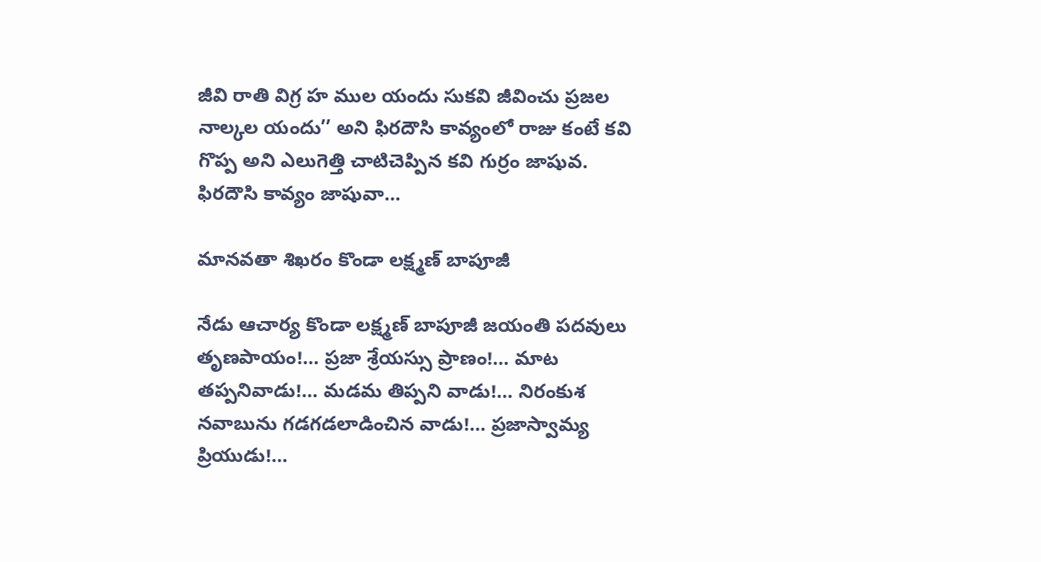జీవి రాతి విగ్ర హ ముల యందు సుకవి జీవించు ప్రజల నాల్కల యందు’’ అని ఫిరదౌసి కావ్యంలో రాజు కంటే కవి గొప్ప అని ఎలుగెత్తి చాటిచెప్పిన కవి గుర్రం జాషువ. ఫిరదౌసి కావ్యం జాషువా…

మానవతా శిఖరం కొండా లక్ష్మణ్‌ ‌బాపూజీ

నేడు ఆచార్య కొండా లక్ష్మణ్‌ ‌బాపూజీ జయంతి పదవులు తృణపాయం!… ప్రజా శ్రేయస్సు ప్రాణం!… మాట తప్పనివాడు!… మడమ తిప్పని వాడు!… నిరంకుశ నవాబును గడగడలాడించిన వాడు!… ప్రజాస్వామ్య ప్రియుడు!…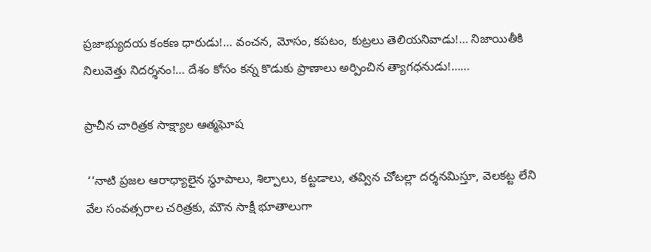ప్రజాభ్యుదయ కంకణ ధారుడు!… వంచన, మోసం, కపటం, కుట్రలు తెలియనివాడు!… నిజాయితీకి నిలువెత్తు నిదర్శనం!… దేశం కోసం కన్న కొడుకు ప్రాణాలు అర్పించిన త్యాగధనుడు!……

ప్రాచీన చారిత్రక సాక్ష్యాల ఆత్మఘోష

 ‘‘నాటి ప్రజల ఆరాధ్యాలైన స్థూపాలు, శిల్పాలు, కట్టడాలు, తవ్విన చోటల్లా దర్శనమిస్తూ, వెలకట్ట లేని వేల సంవత్సరాల చరిత్రకు, మౌన సాక్షీ భూతాలుగా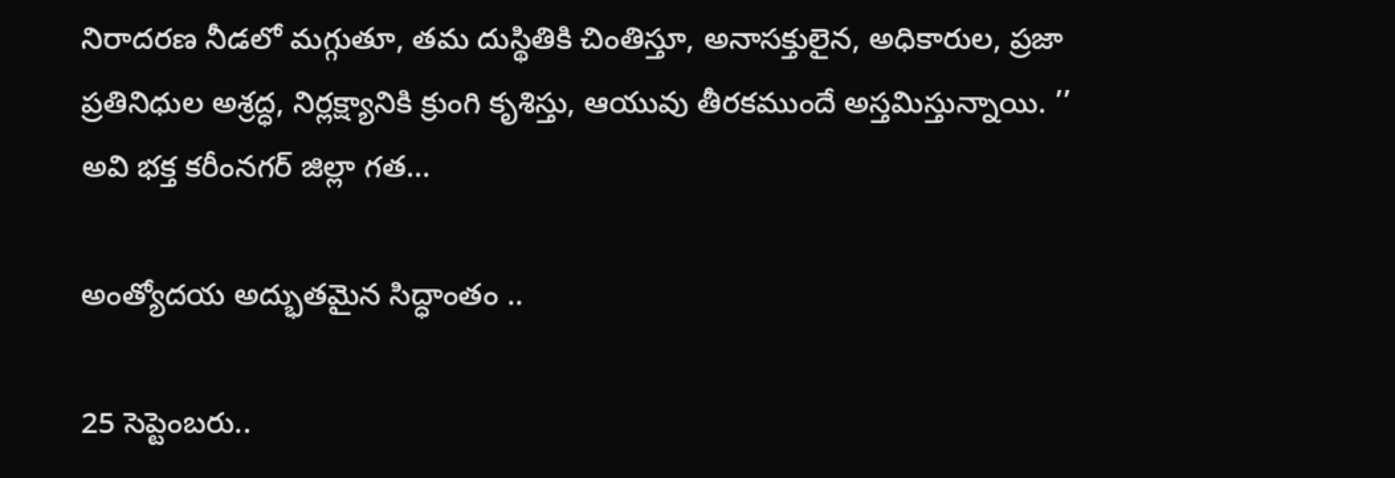నిరాదరణ నీడలో మగ్గుతూ, తమ దుస్థితికి చింతిస్తూ, అనాసక్తులైన, అధికారుల, ప్రజా ప్రతినిధుల అశ్రద్ధ, నిర్లక్ష్యానికి క్రుంగి కృశిస్తు, ఆయువు తీరకముందే అస్తమిస్తున్నాయి. ’’ అవి భక్త కరీంనగర్‌ ‌జిల్లా గత…

అం‌త్యోదయ అద్భుతమైన సిద్ధాంతం ..

25 సెప్టెంబరు..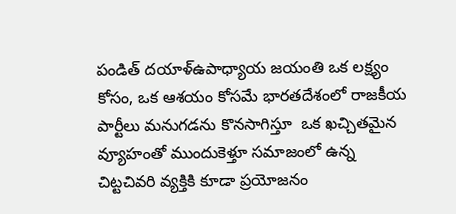పండిత్‌ ‌దయాళ్‌ఉపాధ్యాయ జయంతి ఒక లక్ష్యం కోసం, ఒక ఆశయం కోసమే భారతదేశంలో రాజకీయ పార్టీలు మనుగడను కొనసాగిస్తూ  ఒక ఖచ్చితమైన వ్యూహంతో ముందుకెళ్తూ సమాజంలో ఉన్న చిట్టచివరి వ్యక్తికి కూడా ప్రయోజనం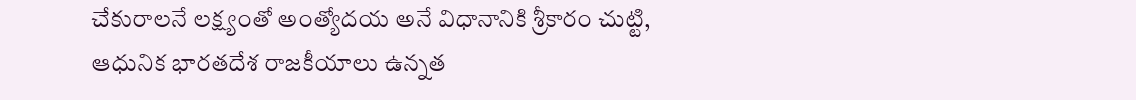చేకురాలనే లక్ష్యంతో అంత్యోదయ అనే విధానానికి శ్రీకారం చుట్టి,  ఆధునిక భారతదేశ రాజకీయాలు ఉన్నత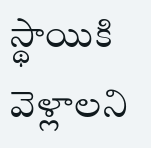స్థాయికి వెళ్లాలని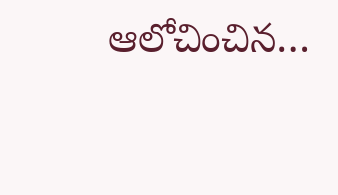ఆలోచించిన…